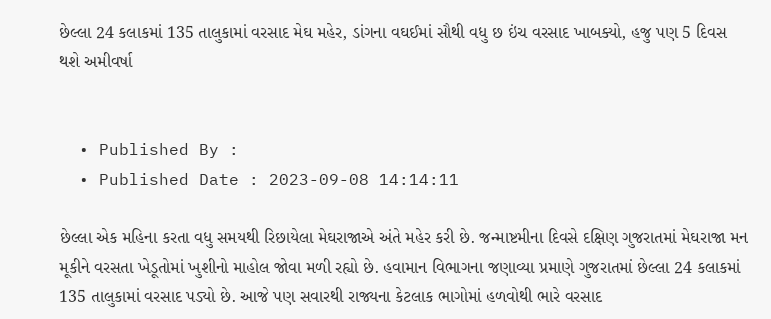છેલ્લા 24 કલાકમાં 135 તાલુકામાં વરસાદ મેઘ મહેર, ડાંગના વઘઈમાં સૌથી વધુ છ ઇંચ વરસાદ ખાબક્યો, હજુ પણ 5 દિવસ થશે અમીવર્ષા


  • Published By :
  • Published Date : 2023-09-08 14:14:11

છેલ્લા એક મહિના કરતા વધુ સમયથી રિછાયેલા મેઘરાજાએ અંતે મહેર કરી છે. જન્માષ્ટમીના દિવસે દક્ષિણ ગુજરાતમાં મેઘરાજા મન મૂકીને વરસતા ખેડૂતોમાં ખુશીનો માહોલ જોવા મળી રહ્યો છે. હવામાન વિભાગના જણાવ્યા પ્રમાણે ગુજરાતમાં છેલ્લા 24 કલાકમાં 135 તાલુકામાં વરસાદ પડ્યો છે. આજે પણ સવારથી રાજ્યના કેટલાક ભાગોમાં હળવોથી ભારે વરસાદ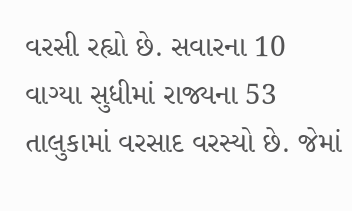વરસી રહ્યો છે. સવારના 10 વાગ્યા સુધીમાં રાજ્યના 53 તાલુકામાં વરસાદ વરસ્યો છે. જેમાં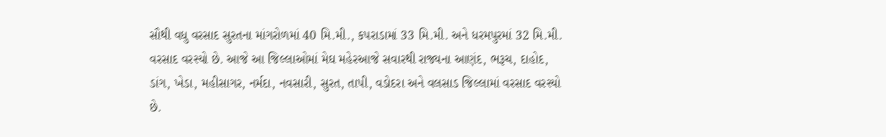સૌથી વધુ વરસાદ સુરતના માંગરોળમાં 40 મિ.મી., કપરાડામાં 33 મિ.મી. અને ધરમપુરમાં 32 મિ.મી. વરસાદ વરસ્યો છે. આજે આ જિલ્લાઓમાં મેઘ મહેરઆજે સવારથી રાજ્યના આણંદ, ભરૂચ, દાહોદ, ડાંગ, ખેડા, મહીસાગર, નર્મદા, નવસારી, સુરત, તાપી, વડોદરા અને વલસાડ જિલ્લામાં વરસાદ વરસ્યો છે.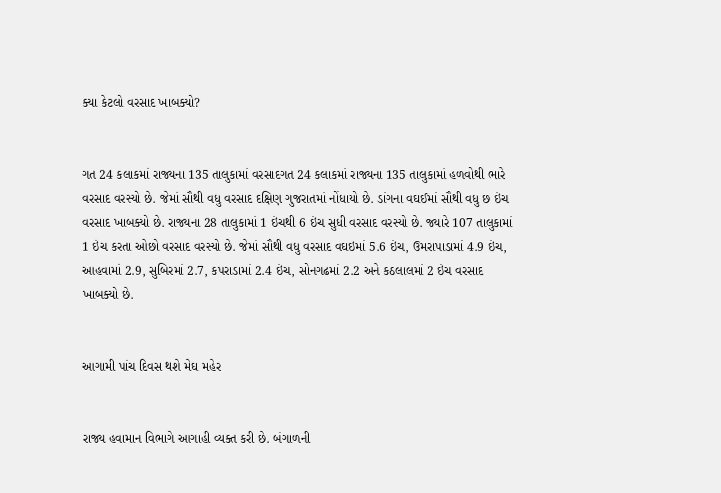ક્યા કેટલો વરસાદ ખાબક્યો?


ગત 24 કલાકમાં રાજ્યના 135 તાલુકામાં વરસાદગત 24 કલાકમાં રાજ્યના 135 તાલુકામાં હળવોથી ભારે વરસાદ વરસ્યો છે. જેમાં સૌથી વધુ વરસાદ દક્ષિણ ગુજરાતમાં નોંધાયો છે. ડાંગના વઘઈમાં સૌથી વધુ છ ઇંચ વરસાદ ખાબક્યો છે. રાજ્યના 28 તાલુકામાં 1 ઇંચથી 6 ઇંચ સુધી વરસાદ વરસ્યો છે. જ્યારે 107 તાલુકામાં 1 ઇંચ કરતા ઓછો વરસાદ વરસ્યો છે. જેમાં સૌથી વધુ વરસાદ વઘઇમાં 5.6 ઇંચ, ઉમરાપાડામાં 4.9 ઇંચ, આહવામાં 2.9, સુબિરમાં 2.7, કપરાડામાં 2.4 ઇંચ, સોનગઢમાં 2.2 અને કઠલાલમાં 2 ઇંચ વરસાદ ખાબક્યો છે.


આગામી પાંચ દિવસ થશે મેઘ મહેર


રાજ્ય હવામાન વિભાગે આગાહી વ્યક્ત કરી છે. બંગાળની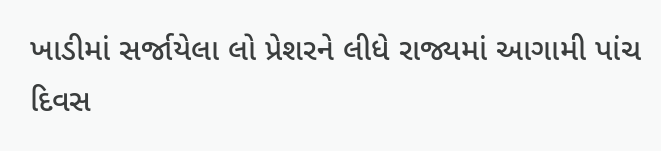ખાડીમાં સર્જાયેલા લો પ્રેશરને લીધે રાજ્યમાં આગામી પાંચ દિવસ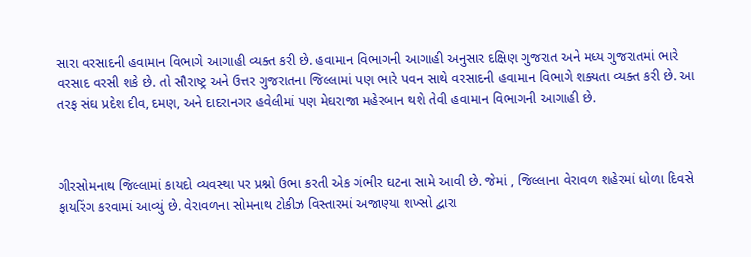સારા વરસાદની હવામાન વિભાગે આગાહી વ્યક્ત કરી છે. હવામાન વિભાગની આગાહી અનુસાર દક્ષિણ ગુજરાત અને મધ્ય ગુજરાતમાં ભારે વરસાદ વરસી શકે છે. તો સૌરાષ્ટ્ર અને ઉત્તર ગુજરાતના જિલ્લામાં પણ ભારે પવન સાથે વરસાદની હવામાન વિભાગે શક્યતા વ્યક્ત કરી છે. આ તરફ સંઘ પ્રદેશ દીવ, દમણ, અને દાદરાનગર હવેલીમાં પણ મેઘરાજા મહેરબાન થશે તેવી હવામાન વિભાગની આગાહી છે.



ગીરસોમનાથ જિલ્લામાં કાયદો વ્યવસ્થા પર પ્રશ્નો ઉભા કરતી એક ગંભીર ઘટના સામે આવી છે. જેમાં , જિલ્લાના વેરાવળ શહેરમાં ધોળા દિવસે ફાયરિંગ કરવામાં આવ્યું છે. વેરાવળના સોમનાથ ટોકીઝ વિસ્તારમાં અજાણ્યા શખ્સો દ્વારા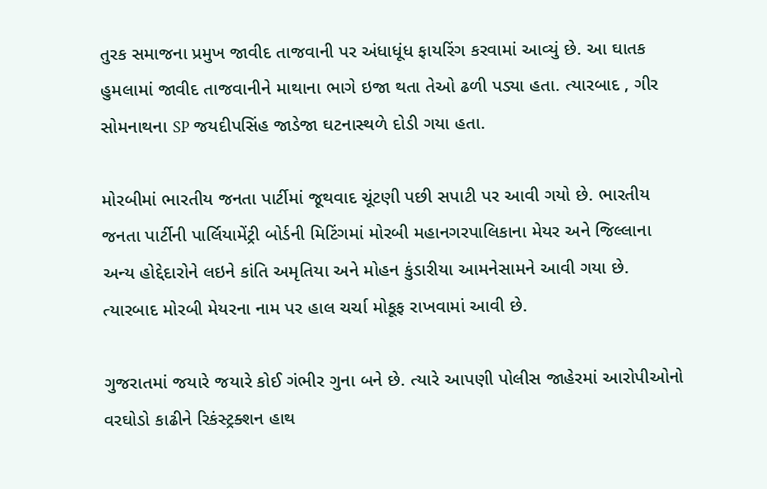તુરક સમાજના પ્રમુખ જાવીદ તાજવાની પર અંધાધૂંધ ફાયરિંગ કરવામાં આવ્યું છે. આ ઘાતક હુમલામાં જાવીદ તાજવાનીને માથાના ભાગે ઇજા થતા તેઓ ઢળી પડ્યા હતા. ત્યારબાદ , ગીર સોમનાથના SP જયદીપસિંહ જાડેજા ઘટનાસ્થળે દોડી ગયા હતા.

મોરબીમાં ભારતીય જનતા પાર્ટીમાં જૂથવાદ ચૂંટણી પછી સપાટી પર આવી ગયો છે. ભારતીય જનતા પાર્ટીની પાર્લિયામેંટ્રી બોર્ડની મિટિંગમાં મોરબી મહાનગરપાલિકાના મેયર અને જિલ્લાના અન્ય હોદ્દેદારોને લઇને કાંતિ અમૃતિયા અને મોહન કુંડારીયા આમનેસામને આવી ગયા છે. ત્યારબાદ મોરબી મેયરના નામ પર હાલ ચર્ચા મોકૂફ રાખવામાં આવી છે.

ગુજરાતમાં જયારે જયારે કોઈ ગંભીર ગુના બને છે. ત્યારે આપણી પોલીસ જાહેરમાં આરોપીઓનો વરઘોડો કાઢીને રિકંસ્ટ્રક્શન હાથ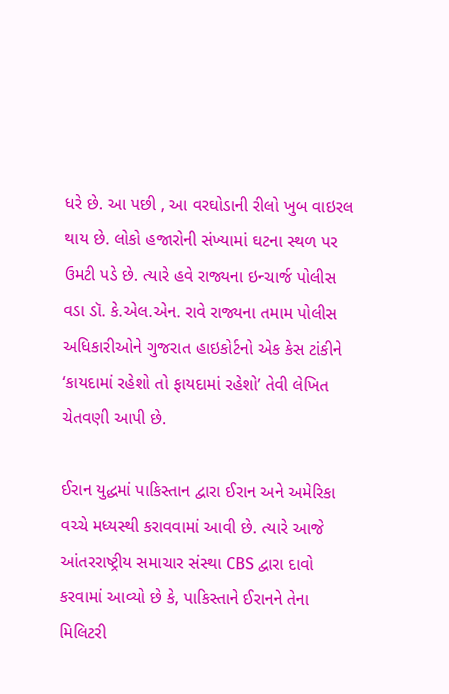ધરે છે. આ પછી , આ વરઘોડાની રીલો ખુબ વાઇરલ થાય છે. લોકો હજારોની સંખ્યામાં ઘટના સ્થળ પર ઉમટી પડે છે. ત્યારે હવે રાજ્યના ઇન્ચાર્જ પોલીસ વડા ડૉ. કે.એલ.એન. રાવે રાજ્યના તમામ પોલીસ અધિકારીઓને ગુજરાત હાઇકોર્ટનો એક કેસ ટાંકીને ‘કાયદામાં રહેશો તો ફાયદામાં રહેશો’ તેવી લેખિત ચેતવણી આપી છે.

ઈરાન યુદ્ધમાં પાકિસ્તાન દ્વારા ઈરાન અને અમેરિકા વચ્ચે મધ્યસ્થી કરાવવામાં આવી છે. ત્યારે આજે આંતરરાષ્ટ્રીય સમાચાર સંસ્થા CBS દ્વારા દાવો કરવામાં આવ્યો છે કે, પાકિસ્તાને ઈરાનને તેના મિલિટરી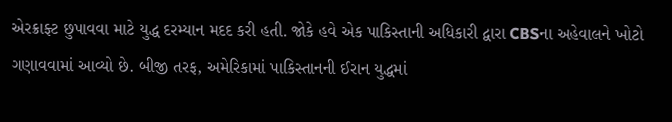એરક્રાફ્ટ છુપાવવા માટે યુદ્ધ દરમ્યાન મદદ કરી હતી. જોકે હવે એક પાકિસ્તાની અધિકારી દ્વારા CBSના અહેવાલને ખોટો ગણાવવામાં આવ્યો છે. બીજી તરફ, અમેરિકામાં પાકિસ્તાનની ઈરાન યુદ્ધમાં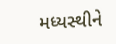મધ્યસ્થીને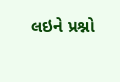લઇને પ્રશ્નો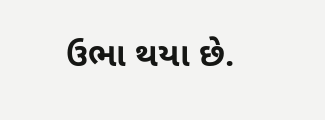ઉભા થયા છે.